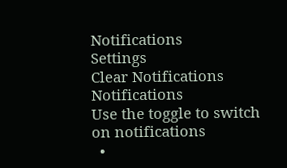Notifications
Settings
Clear Notifications
Notifications
Use the toggle to switch on notifications
  •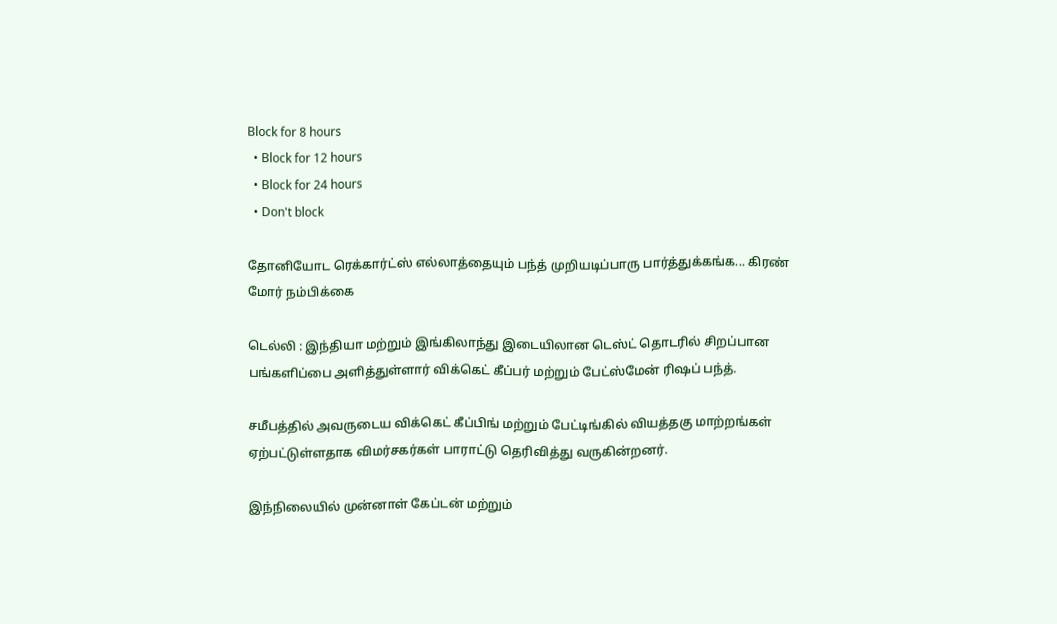Block for 8 hours
  • Block for 12 hours
  • Block for 24 hours
  • Don't block

தோனியோட ரெக்கார்ட்ஸ் எல்லாத்தையும் பந்த் முறியடிப்பாரு பார்த்துக்கங்க... கிரண் மோர் நம்பிக்கை

டெல்லி : இந்தியா மற்றும் இங்கிலாந்து இடையிலான டெஸ்ட் தொடரில் சிறப்பான பங்களிப்பை அளித்துள்ளார் விக்கெட் கீப்பர் மற்றும் பேட்ஸ்மேன் ரிஷப் பந்த்.

சமீபத்தில் அவருடைய விக்கெட் கீப்பிங் மற்றும் பேட்டிங்கில் வியத்தகு மாற்றங்கள் ஏற்பட்டுள்ளதாக விமர்சகர்கள் பாராட்டு தெரிவித்து வருகின்றனர்.

இந்நிலையில் முன்னாள் கேப்டன் மற்றும்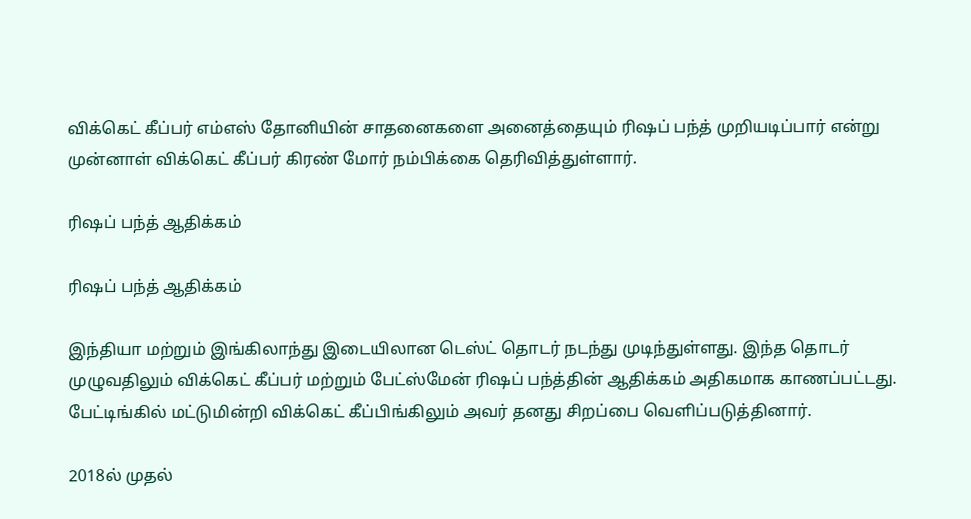விக்கெட் கீப்பர் எம்எஸ் தோனியின் சாதனைகளை அனைத்தையும் ரிஷப் பந்த் முறியடிப்பார் என்று முன்னாள் விக்கெட் கீப்பர் கிரண் மோர் நம்பிக்கை தெரிவித்துள்ளார்.

ரிஷப் பந்த் ஆதிக்கம்

ரிஷப் பந்த் ஆதிக்கம்

இந்தியா மற்றும் இங்கிலாந்து இடையிலான டெஸ்ட் தொடர் நடந்து முடிந்துள்ளது. இந்த தொடர் முழுவதிலும் விக்கெட் கீப்பர் மற்றும் பேட்ஸ்மேன் ரிஷப் பந்த்தின் ஆதிக்கம் அதிகமாக காணப்பட்டது. பேட்டிங்கில் மட்டுமின்றி விக்கெட் கீப்பிங்கிலும் அவர் தனது சிறப்பை வெளிப்படுத்தினார்.

2018ல் முதல்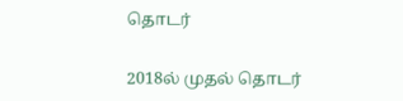தொடர்

2018ல் முதல் தொடர்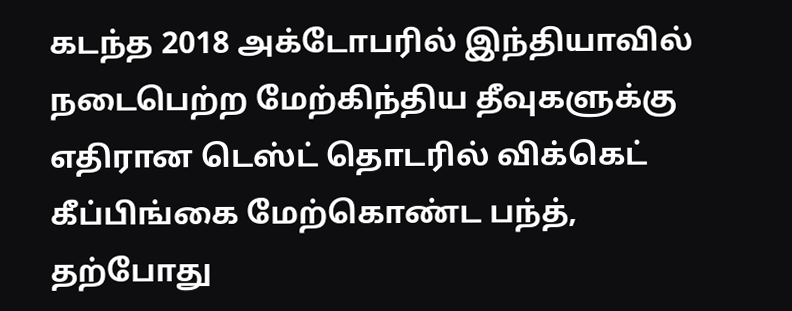கடந்த 2018 அக்டோபரில் இந்தியாவில் நடைபெற்ற மேற்கிந்திய தீவுகளுக்கு எதிரான டெஸ்ட் தொடரில் விக்கெட் கீப்பிங்கை மேற்கொண்ட பந்த், தற்போது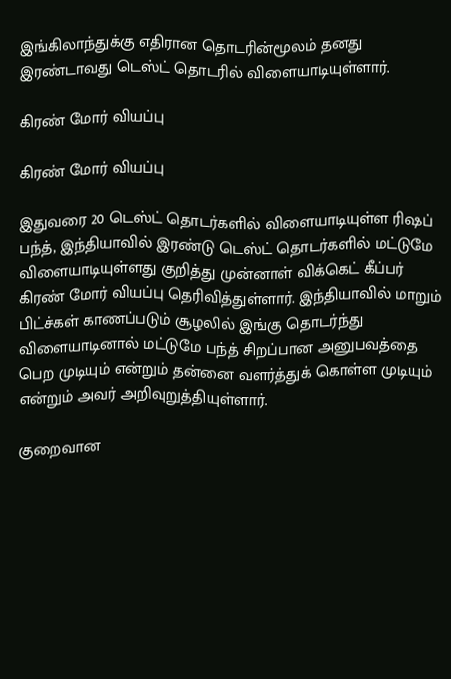இங்கிலாந்துக்கு எதிரான தொடரின்மூலம் தனது இரண்டாவது டெஸ்ட் தொடரில் விளையாடியுள்ளார்.

கிரண் மோர் வியப்பு

கிரண் மோர் வியப்பு

இதுவரை 20 டெஸ்ட் தொடர்களில் விளையாடியுள்ள ரிஷப் பந்த், இந்தியாவில் இரண்டு டெஸ்ட் தொடர்களில் மட்டுமே விளையாடியுள்ளது குறித்து முன்னாள் விக்கெட் கீப்பர் கிரண் மோர் வியப்பு தெரிவித்துள்ளார். இந்தியாவில் மாறும் பிட்ச்கள் காணப்படும் சூழலில் இங்கு தொடர்ந்து விளையாடினால் மட்டுமே பந்த் சிறப்பான அனுபவத்தை பெற முடியும் என்றும் தன்னை வளர்த்துக் கொள்ள முடியும் என்றும் அவர் அறிவுறுத்தியுள்ளார்.

குறைவான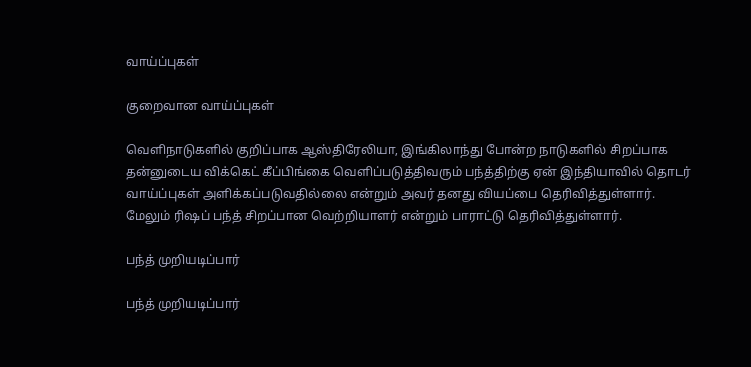வாய்ப்புகள்

குறைவான வாய்ப்புகள்

வெளிநாடுகளில் குறிப்பாக ஆஸ்திரேலியா, இங்கிலாந்து போன்ற நாடுகளில் சிறப்பாக தன்னுடைய விக்கெட் கீப்பிங்கை வெளிப்படுத்திவரும் பந்த்திற்கு ஏன் இந்தியாவில் தொடர் வாய்ப்புகள் அளிக்கப்படுவதில்லை என்றும் அவர் தனது வியப்பை தெரிவித்துள்ளார். மேலும் ரிஷப் பந்த் சிறப்பான வெற்றியாளர் என்றும் பாராட்டு தெரிவித்துள்ளார்.

பந்த் முறியடிப்பார்

பந்த் முறியடிப்பார்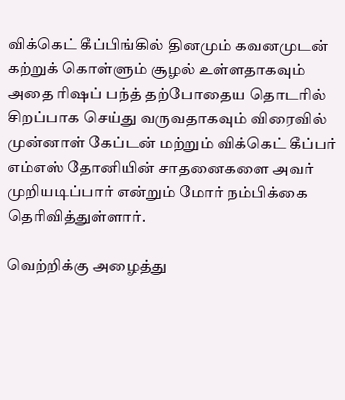விக்கெட் கீப்பிங்கில் தினமும் கவனமுடன் கற்றுக் கொள்ளும் சூழல் உள்ளதாகவும் அதை ரிஷப் பந்த் தற்போதைய தொடரில் சிறப்பாக செய்து வருவதாகவும் விரைவில் முன்னாள் கேப்டன் மற்றும் விக்கெட் கீப்பர் எம்எஸ் தோனியின் சாதனைகளை அவர் முறியடிப்பார் என்றும் மோர் நம்பிக்கை தெரிவித்துள்ளார்.

வெற்றிக்கு அழைத்து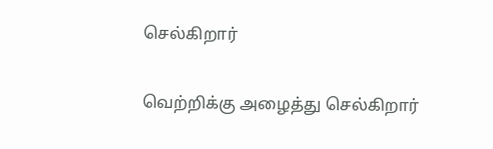செல்கிறார்

வெற்றிக்கு அழைத்து செல்கிறார்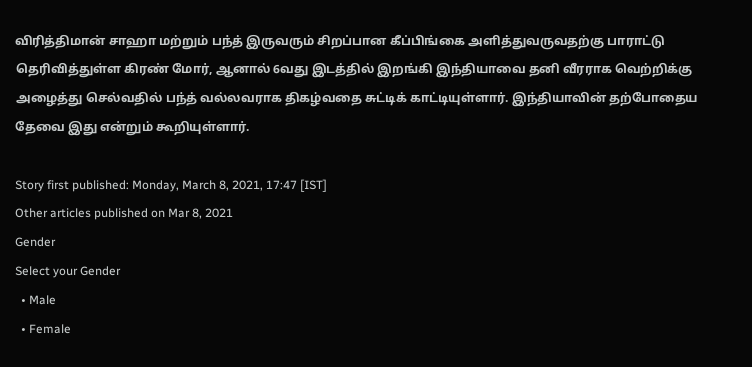விரித்திமான் சாஹா மற்றும் பந்த் இருவரும் சிறப்பான கீப்பிங்கை அளித்துவருவதற்கு பாராட்டு தெரிவித்துள்ள கிரண் மோர், ஆனால் 6வது இடத்தில் இறங்கி இந்தியாவை தனி வீரராக வெற்றிக்கு அழைத்து செல்வதில் பந்த் வல்லவராக திகழ்வதை சுட்டிக் காட்டியுள்ளார். இந்தியாவின் தற்போதைய தேவை இது என்றும் கூறியுள்ளார்.

Story first published: Monday, March 8, 2021, 17:47 [IST]
Other articles published on Mar 8, 2021
Gender
Select your Gender
  • Male
  • Female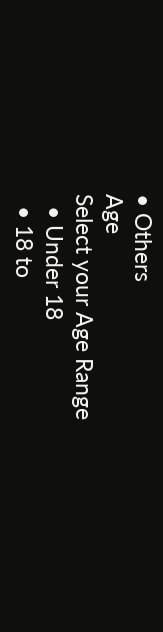• Others
Age
Select your Age Range
  • Under 18
  • 18 to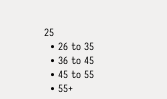25
  • 26 to 35
  • 36 to 45
  • 45 to 55
  • 55+